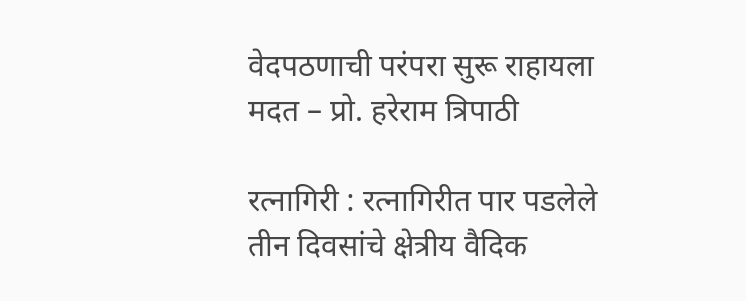वेदपठणाची परंपरा सुरू राहायला मदत – प्रो. हरेराम त्रिपाठी

रत्नागिरी : रत्नागिरीत पार पडलेले तीन दिवसांचे क्षेत्रीय वैदिक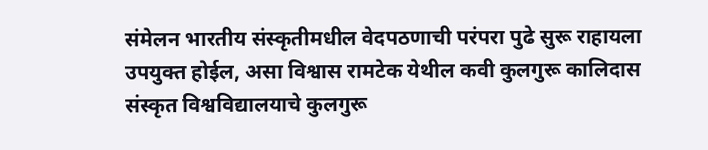संमेलन भारतीय संस्कृतीमधील वेदपठणाची परंपरा पुढे सुरू राहायला उपयुक्त होईल, असा विश्वास रामटेक येथील कवी कुलगुरू कालिदास संस्कृत विश्वविद्यालयाचे कुलगुरू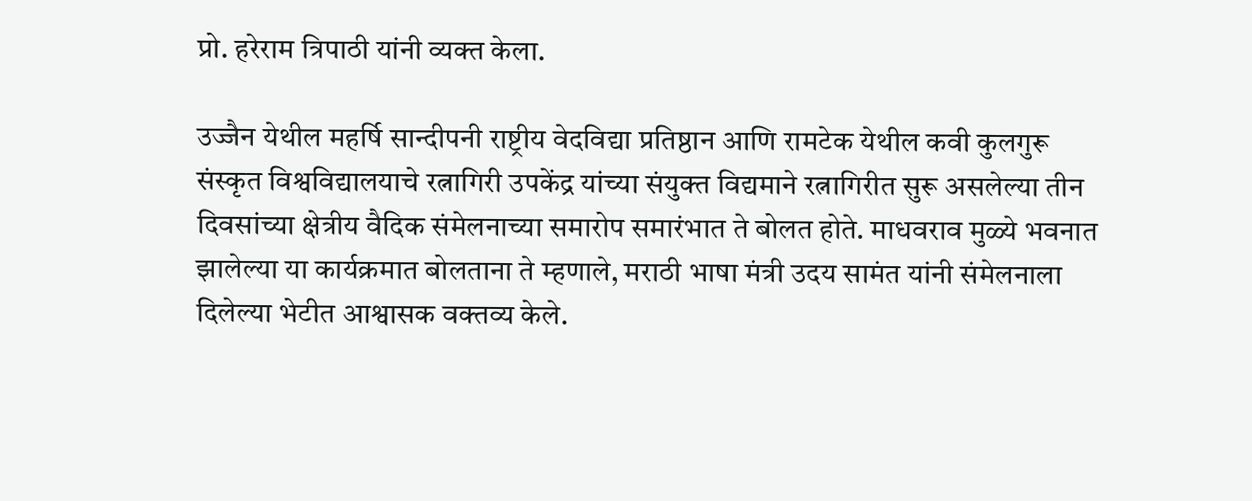प्रो. हरेराम त्रिपाठी यांनी व्यक्त केला.

उज्जैन येथील महर्षि सान्दीपनी राष्ट्रीय वेदविद्या प्रतिष्ठान आणि रामटेक येथील कवी कुलगुरू संस्कृत विश्वविद्यालयाचे रत्नागिरी उपकेंद्र यांच्या संयुक्त विद्यमाने रत्नागिरीत सुरू असलेल्या तीन दिवसांच्या क्षेत्रीय वैदिक संमेलनाच्या समारोप समारंभात ते बोलत होते. माधवराव मुळ्ये भवनात झालेल्या या कार्यक्रमात बोलताना ते म्हणाले, मराठी भाषा मंत्री उदय सामंत यांनी संमेलनाला दिलेल्या भेटीत आश्वासक वक्तव्य केले.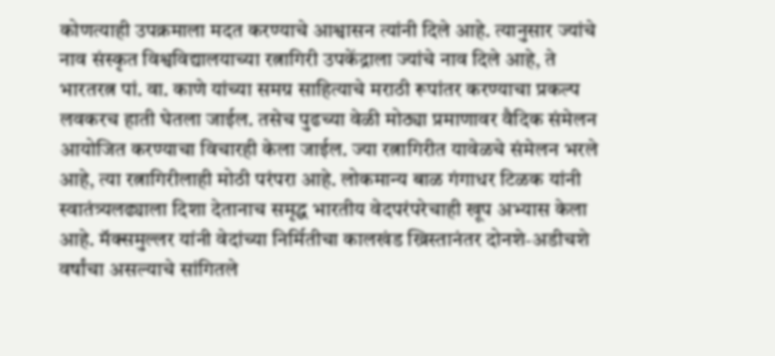कोणत्याही उपक्रमाला मदत करण्याचे आश्वासन त्यांनी दिले आहे. त्यानुसार ज्यांचे नाव संस्कृत विश्वविद्यालयाच्या रत्नागिरी उपकेंद्राला ज्यांचे नाव दिले आहे, ते भारतरत्न पां. वा. काणे यांच्या समग्र साहित्याचे मराठी रूपांतर करण्याचा प्रकल्प लवकरच हाती घेतला जाईल. तसेच पुढच्या वेळी मोठ्या प्रमाणावर वैदिक संमेलन आयोजित करण्याचा विचारही केला जाईल. ज्या रत्नागिरीत यावेळचे संमेलन भरले आहे, त्या रत्नागिरीलाही मोठी परंपरा आहे. लोकमान्य बाळ गंगाधर टिळक यांनी स्वातंत्र्यलढ्याला दिशा देतानाच समृद्ध भारतीय वेदपरंपरेचाही खूप अभ्यास केला आहे. मॅक्समुल्लर यांनी वेदांच्या निर्मितीचा कालखंड ख्रिस्तानंतर दोनशे-अडीचशे वर्षांचा असल्याचे सांगितले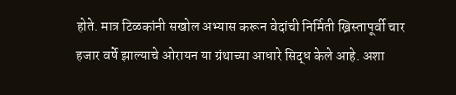होते. मात्र टिळकांनी सखोल अभ्यास करून वेदांची निर्मिती ख्रिस्तापूर्वी चार हजार वर्षे झाल्याचे ओरायन या ग्रंथाच्या आधारे सिद्ध केले आहे. अशा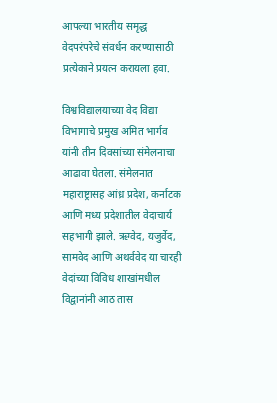आपल्या भारतीय समृद्ध वेदपरंपरेचे संवर्धन करण्यासाठी प्रत्येकाने प्रयत्न करायला हवा.

विश्वविद्यालयाच्या वेद विद्या विभागाचे प्रमुख अमित भार्गव यांनी तीन दिवसांच्या संमेलनाचा आढावा घेतला. संमेलनात महाराष्ट्रासह आंध्र प्रदेश, कर्नाटक आणि मध्य प्रदेशातील वेदाचार्य सहभागी झाले. ऋग्वेद, यजुर्वेद, सामवेद आणि अथर्ववेद या चारही वेदांच्या विविध शाखांमधील विद्वानांनी आठ तास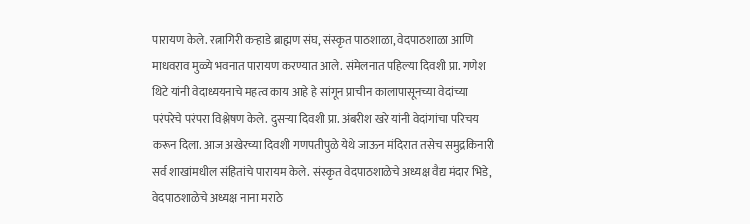पारायण केले. रत्नागिरी कऱ्हाडे ब्राह्मण संघ, संस्कृत पाठशाळा, वेदपाठशाळा आणि माधवराव मुळ्ये भवनात पारायण करण्यात आले. संमेलनात पहिल्या दिवशी प्रा. गणेश थिटे यांनी वेदाध्ययनाचे महत्व काय आहे हे सांगून प्राचीन कालापासूनच्या वेदांच्या परंपरेचे परंपरा विश्लेषण केले. दुसऱ्या दिवशी प्रा. अंबरीश खरे यांनी वेदांगांचा परिचय करून दिला. आज अखेरच्या दिवशी गणपतीपुळे येथे जाऊन मंदिरात तसेच समुद्रकिनारी सर्व शाखांमधील संहितांचे पारायम केले. संस्कृत वेदपाठशाळेचे अध्यक्ष वैद्य मंदार भिडे, वेदपाठशाळेचे अध्यक्ष नाना मराठे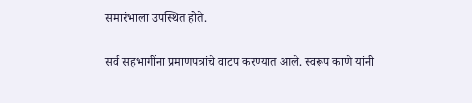समारंभाला उपस्थित होते.

सर्व सहभागींना प्रमाणपत्रांचे वाटप करण्यात आले. स्वरूप काणे यांनी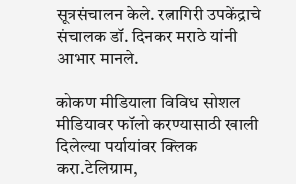सूत्रसंचालन केले. रत्नागिरी उपकेंद्राचे संचालक डॉ. दिनकर मराठे यांनी आभार मानले.

कोकण मीडियाला विविध सोशल मीडियावर फॉलो करण्यासाठी खाली दिलेल्या पर्यायांवर क्लिक करा.टेलिग्राम,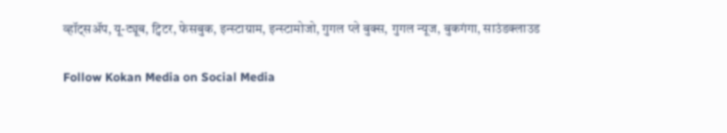व्हॉट्सॲप, यू-ट्यूब, ट्विटर, फेसबुक, इन्स्टाग्राम, इन्स्टामोजो, गुगल प्ले बुक्स, गुगल न्यूज, बुकगंगा, साउंडक्लाउड

Follow Kokan Media on Social Media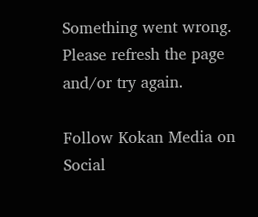Something went wrong. Please refresh the page and/or try again.

Follow Kokan Media on Social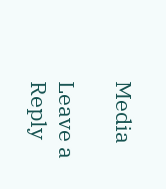Media

Leave a Reply